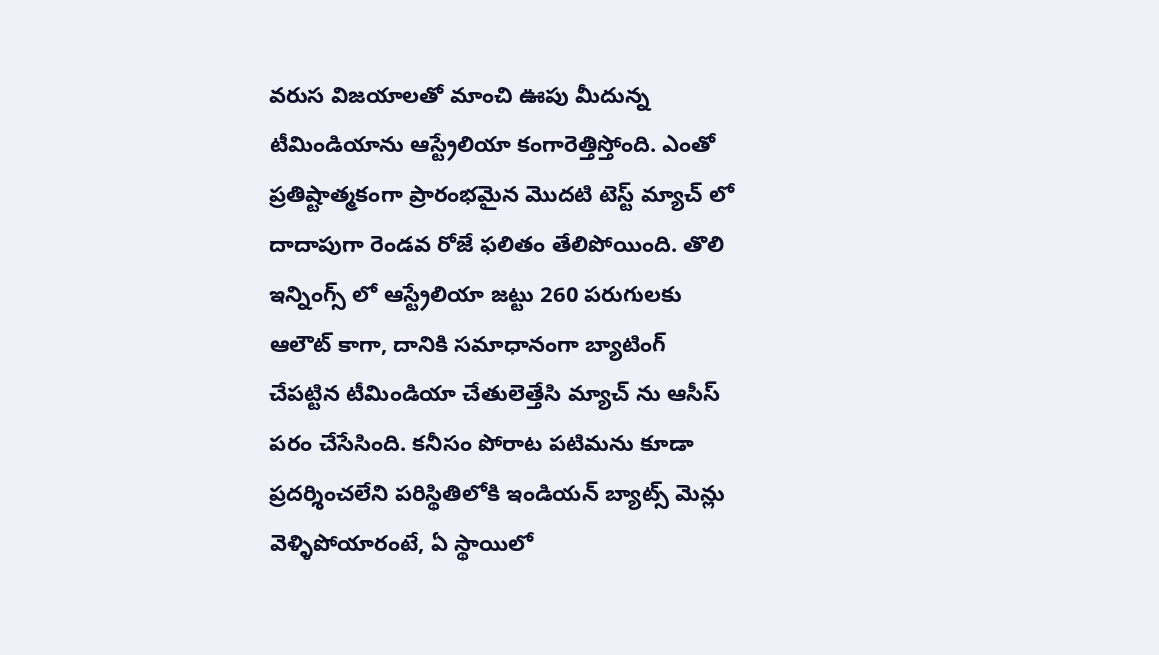వరుస విజయాలతో మాంచి ఊపు మీదున్న టీమిండియాను ఆస్ట్రేలియా కంగారెత్తిస్తోంది. ఎంతో ప్రతిష్టాత్మకంగా ప్రారంభమైన మొదటి టెస్ట్ మ్యాచ్ లో దాదాపుగా రెండవ రోజే ఫలితం తేలిపోయింది. తొలి ఇన్నింగ్స్ లో ఆస్ట్రేలియా జట్టు 260 పరుగులకు ఆలౌట్ కాగా, దానికి సమాధానంగా బ్యాటింగ్ చేపట్టిన టీమిండియా చేతులెత్తేసి మ్యాచ్ ను ఆసీస్ పరం చేసేసింది. కనీసం పోరాట పటిమను కూడా ప్రదర్శించలేని పరిస్థితిలోకి ఇండియన్ బ్యాట్స్ మెన్లు వెళ్ళిపోయారంటే, ఏ స్థాయిలో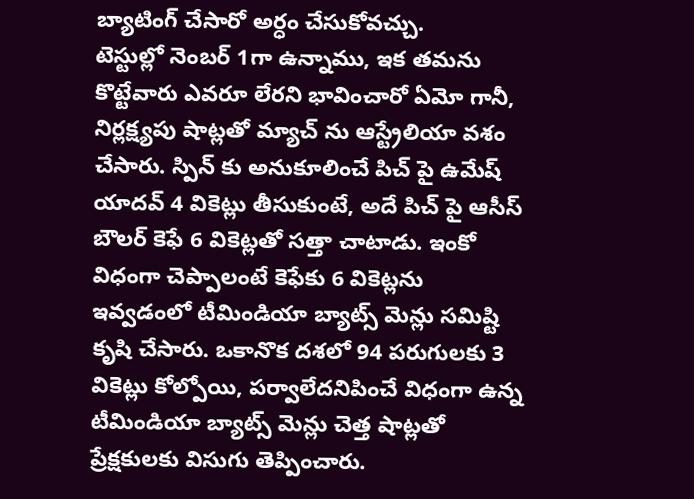బ్యాటింగ్ చేసారో అర్ధం చేసుకోవచ్చు.
టెస్టుల్లో నెంబర్ 1గా ఉన్నాము, ఇక తమను కొట్టేవారు ఎవరూ లేరని భావించారో ఏమో గానీ, నిర్లక్ష్యపు షాట్లతో మ్యాచ్ ను ఆస్ట్రేలియా వశం చేసారు. స్పిన్ కు అనుకూలించే పిచ్ పై ఉమేష్ యాదవ్ 4 వికెట్లు తీసుకుంటే, అదే పిచ్ పై ఆసీస్ బౌలర్ కెఫే 6 వికెట్లతో సత్తా చాటాడు. ఇంకో విధంగా చెప్పాలంటే కెఫేకు 6 వికెట్లను ఇవ్వడంలో టీమిండియా బ్యాట్స్ మెన్లు సమిష్టి కృషి చేసారు. ఒకానొక దశలో 94 పరుగులకు 3 వికెట్లు కోల్పోయి, పర్వాలేదనిపించే విధంగా ఉన్న టీమిండియా బ్యాట్స్ మెన్లు చెత్త షాట్లతో ప్రేక్షకులకు విసుగు తెప్పించారు.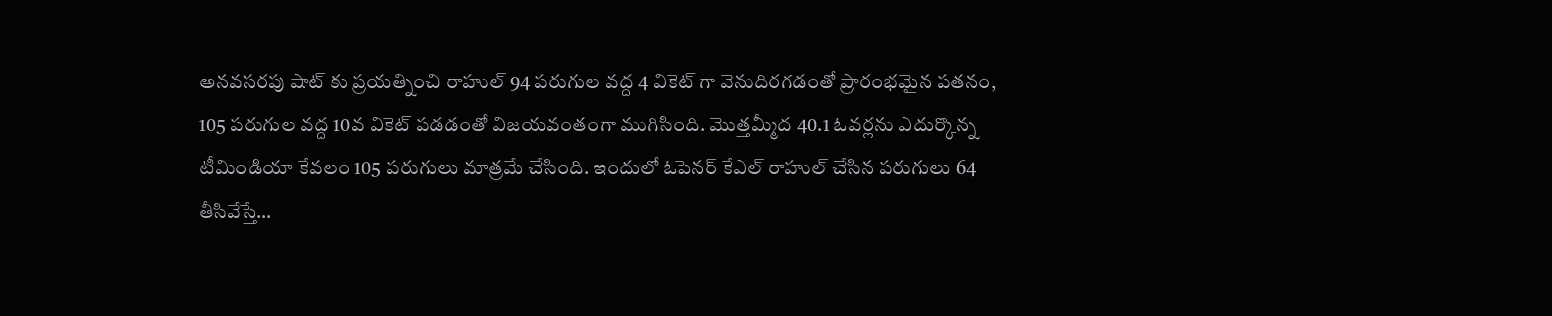అనవసరపు షాట్ కు ప్రయత్నించి రాహుల్ 94 పరుగుల వద్ద 4 వికెట్ గా వెనుదిరగడంతో ప్రారంభమైన పతనం, 105 పరుగుల వద్ద 10వ వికెట్ పడడంతో విజయవంతంగా ముగిసింది. మొత్తమ్మీద 40.1 ఓవర్లను ఎదుర్కొన్న టీమిండియా కేవలం 105 పరుగులు మాత్రమే చేసింది. ఇందులో ఓపెనర్ కేఎల్ రాహుల్ చేసిన పరుగులు 64 తీసివేస్తే…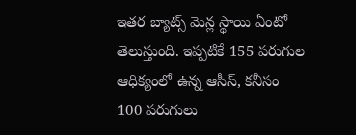ఇతర బ్యాట్స్ మెన్ల స్థాయి ఏంటో తెలుస్తుంది. ఇప్పటికే 155 పరుగుల ఆధిక్యంలో ఉన్న ఆసీస్, కనీసం 100 పరుగులు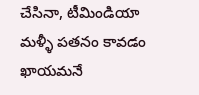చేసినా, టీమిండియా మళ్ళీ పతనం కావడం ఖాయమనే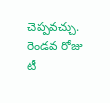చెప్పవచ్చు. రెండవ రోజు టీ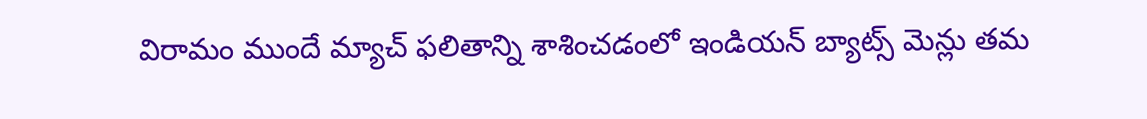విరామం ముందే మ్యాచ్ ఫలితాన్ని శాశించడంలో ఇండియన్ బ్యాట్స్ మెన్లు తమ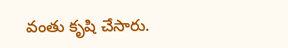వంతు కృషి చేసారు.